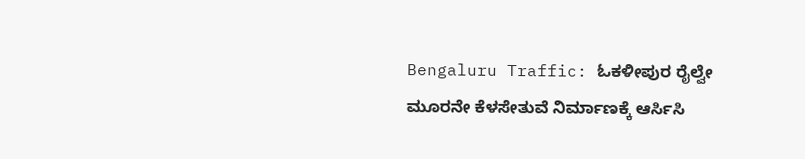Bengaluru Traffic: ಓಕಳೀಪುರ ರೈಲ್ವೇ ಮೂರನೇ ಕೆಳಸೇತುವೆ ನಿರ್ಮಾಣಕ್ಕೆ ಆರ್ಸಿಸಿ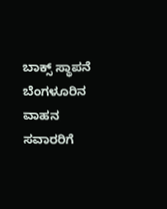ಬಾಕ್ಸ್ ಸ್ಥಾಪನೆ
ಬೆಂಗಳೂರಿನ ವಾಹನ ಸವಾರರಿಗೆ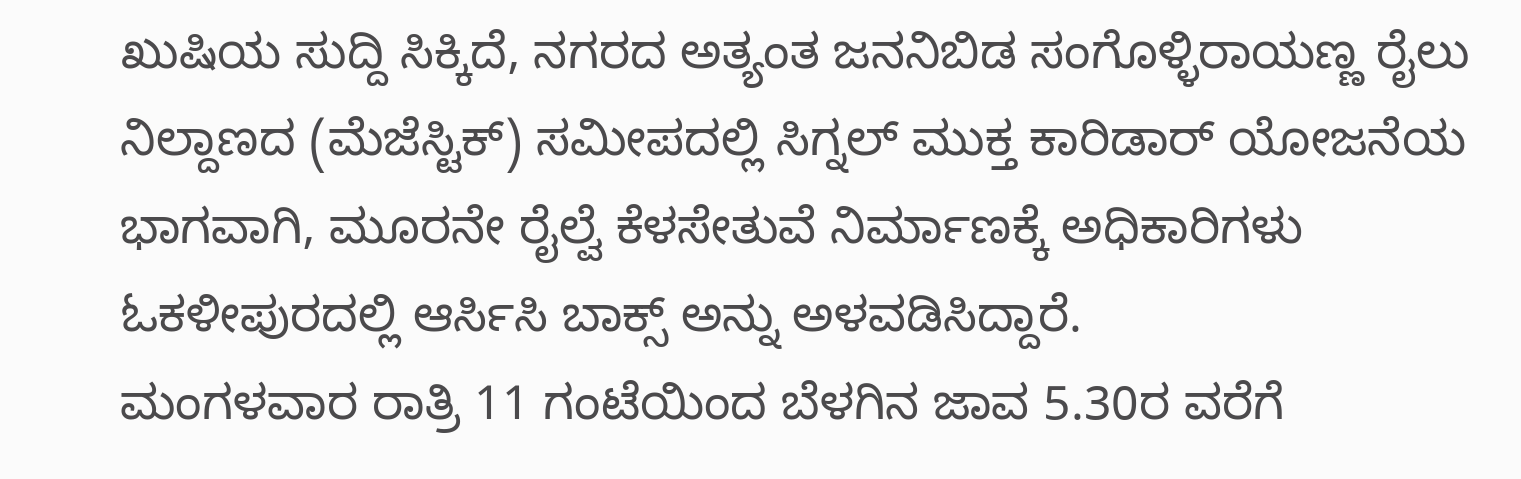ಖುಷಿಯ ಸುದ್ದಿ ಸಿಕ್ಕಿದೆ, ನಗರದ ಅತ್ಯಂತ ಜನನಿಬಿಡ ಸಂಗೊಳ್ಳಿರಾಯಣ್ಣ ರೈಲು ನಿಲ್ದಾಣದ (ಮೆಜೆಸ್ಟಿಕ್) ಸಮೀಪದಲ್ಲಿ ಸಿಗ್ನಲ್ ಮುಕ್ತ ಕಾರಿಡಾರ್ ಯೋಜನೆಯ ಭಾಗವಾಗಿ, ಮೂರನೇ ರೈಲ್ವೆ ಕೆಳಸೇತುವೆ ನಿರ್ಮಾಣಕ್ಕೆ ಅಧಿಕಾರಿಗಳು ಓಕಳೀಪುರದಲ್ಲಿ ಆರ್ಸಿಸಿ ಬಾಕ್ಸ್ ಅನ್ನು ಅಳವಡಿಸಿದ್ದಾರೆ.
ಮಂಗಳವಾರ ರಾತ್ರಿ 11 ಗಂಟೆಯಿಂದ ಬೆಳಗಿನ ಜಾವ 5.30ರ ವರೆಗೆ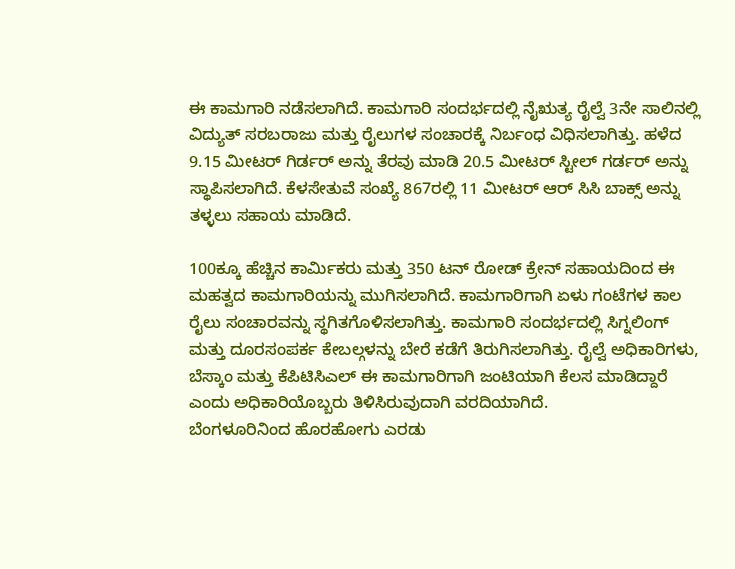ಈ ಕಾಮಗಾರಿ ನಡೆಸಲಾಗಿದೆ. ಕಾಮಗಾರಿ ಸಂದರ್ಭದಲ್ಲಿ ನೈಋತ್ಯ ರೈಲ್ವೆ 3ನೇ ಸಾಲಿನಲ್ಲಿ ವಿದ್ಯುತ್ ಸರಬರಾಜು ಮತ್ತು ರೈಲುಗಳ ಸಂಚಾರಕ್ಕೆ ನಿರ್ಬಂಧ ವಿಧಿಸಲಾಗಿತ್ತು. ಹಳೆದ 9.15 ಮೀಟರ್ ಗಿರ್ಡರ್ ಅನ್ನು ತೆರವು ಮಾಡಿ 20.5 ಮೀಟರ್ ಸ್ಟೀಲ್ ಗರ್ಡರ್ ಅನ್ನು ಸ್ಥಾಪಿಸಲಾಗಿದೆ. ಕೆಳಸೇತುವೆ ಸಂಖ್ಯೆ 867ರಲ್ಲಿ 11 ಮೀಟರ್ ಆರ್ ಸಿಸಿ ಬಾಕ್ಸ್ ಅನ್ನು ತಳ್ಳಲು ಸಹಾಯ ಮಾಡಿದೆ.

100ಕ್ಕೂ ಹೆಚ್ಚಿನ ಕಾರ್ಮಿಕರು ಮತ್ತು 350 ಟನ್ ರೋಡ್ ಕ್ರೇನ್ ಸಹಾಯದಿಂದ ಈ ಮಹತ್ವದ ಕಾಮಗಾರಿಯನ್ನು ಮುಗಿಸಲಾಗಿದೆ. ಕಾಮಗಾರಿಗಾಗಿ ಏಳು ಗಂಟೆಗಳ ಕಾಲ ರೈಲು ಸಂಚಾರವನ್ನು ಸ್ಥಗಿತಗೊಳಿಸಲಾಗಿತ್ತು. ಕಾಮಗಾರಿ ಸಂದರ್ಭದಲ್ಲಿ ಸಿಗ್ನಲಿಂಗ್ ಮತ್ತು ದೂರಸಂಪರ್ಕ ಕೇಬಲ್ಗಳನ್ನು ಬೇರೆ ಕಡೆಗೆ ತಿರುಗಿಸಲಾಗಿತ್ತು. ರೈಲ್ವೆ ಅಧಿಕಾರಿಗಳು, ಬೆಸ್ಕಾಂ ಮತ್ತು ಕೆಪಿಟಿಸಿಎಲ್ ಈ ಕಾಮಗಾರಿಗಾಗಿ ಜಂಟಿಯಾಗಿ ಕೆಲಸ ಮಾಡಿದ್ದಾರೆ ಎಂದು ಅಧಿಕಾರಿಯೊಬ್ಬರು ತಿಳಿಸಿರುವುದಾಗಿ ವರದಿಯಾಗಿದೆ.
ಬೆಂಗಳೂರಿನಿಂದ ಹೊರಹೋಗು ಎರಡು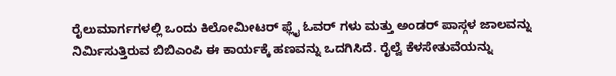ರೈಲುಮಾರ್ಗಗಳಲ್ಲಿ ಒಂದು ಕಿಲೋಮೀಟರ್ ಫ್ಲೈ ಓವರ್ ಗಳು ಮತ್ತು ಅಂಡರ್ ಪಾಸ್ಗಳ ಜಾಲವನ್ನು ನಿರ್ಮಿಸುತ್ತಿರುವ ಬಿಬಿಎಂಪಿ ಈ ಕಾರ್ಯಕ್ಕೆ ಹಣವನ್ನು ಒದಗಿಸಿದೆ. ರೈಲ್ವೆ ಕೆಳಸೇತುವೆಯನ್ನು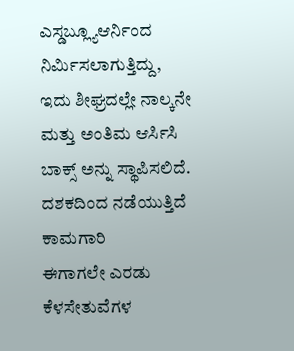ಎಸ್ಡಬ್ಲ್ಯೂಆರ್ನಿಂದ ನಿರ್ಮಿಸಲಾಗುತ್ತಿದ್ದು, ಇದು ಶೀಘ್ರದಲ್ಲೇ ನಾಲ್ಕನೇ ಮತ್ತು ಅಂತಿಮ ಆರ್ಸಿಸಿ ಬಾಕ್ಸ್ ಅನ್ನು ಸ್ಥಾಪಿಸಲಿದೆ.
ದಶಕದಿಂದ ನಡೆಯುತ್ತಿದೆ ಕಾಮಗಾರಿ
ಈಗಾಗಲೇ ಎರಡು ಕೆಳಸೇತುವೆಗಳ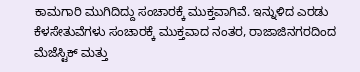ಕಾಮಗಾರಿ ಮುಗಿದಿದ್ದು ಸಂಚಾರಕ್ಕೆ ಮುಕ್ತವಾಗಿವೆ. ಇನ್ನುಳಿದ ಎರಡು ಕೆಳಸೇತುವೆಗಳು ಸಂಚಾರಕ್ಕೆ ಮುಕ್ತವಾದ ನಂತರ, ರಾಜಾಜಿನಗರದಿಂದ ಮೆಜೆಸ್ಟಿಕ್ ಮತ್ತು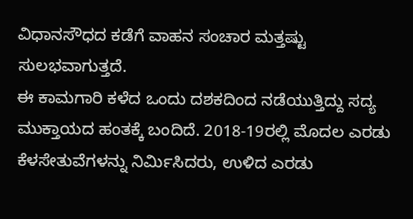ವಿಧಾನಸೌಧದ ಕಡೆಗೆ ವಾಹನ ಸಂಚಾರ ಮತ್ತಷ್ಟು ಸುಲಭವಾಗುತ್ತದೆ.
ಈ ಕಾಮಗಾರಿ ಕಳೆದ ಒಂದು ದಶಕದಿಂದ ನಡೆಯುತ್ತಿದ್ದು ಸದ್ಯ ಮುಕ್ತಾಯದ ಹಂತಕ್ಕೆ ಬಂದಿದೆ. 2018-19ರಲ್ಲಿ ಮೊದಲ ಎರಡು ಕೆಳಸೇತುವೆಗಳನ್ನು ನಿರ್ಮಿಸಿದರು, ಉಳಿದ ಎರಡು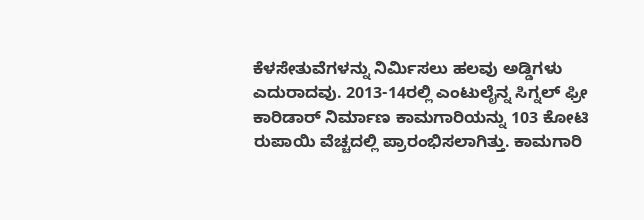ಕೆಳಸೇತುವೆಗಳನ್ನು ನಿರ್ಮಿಸಲು ಹಲವು ಅಡ್ಡಿಗಳು ಎದುರಾದವು. 2013-14ರಲ್ಲಿ ಎಂಟುಲೈನ್ನ ಸಿಗ್ನಲ್ ಫ್ರೀ ಕಾರಿಡಾರ್ ನಿರ್ಮಾಣ ಕಾಮಗಾರಿಯನ್ನು 103 ಕೋಟಿ ರುಪಾಯಿ ವೆಚ್ಚದಲ್ಲಿ ಪ್ರಾರಂಭಿಸಲಾಗಿತ್ತು. ಕಾಮಗಾರಿ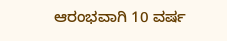ಆರಂಭವಾಗಿ 10 ವರ್ಷ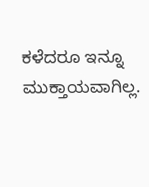ಕಳೆದರೂ ಇನ್ನೂ ಮುಕ್ತಾಯವಾಗಿಲ್ಲ.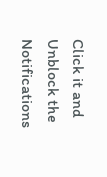Click it and Unblock the Notifications